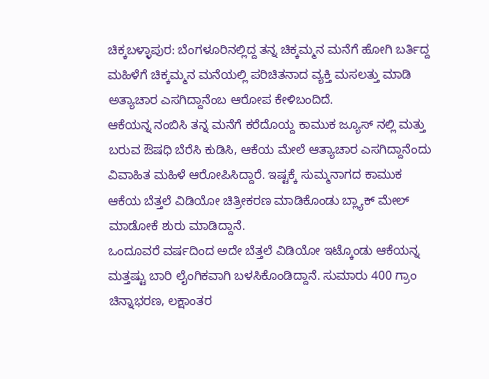ಚಿಕ್ಕಬಳ್ಳಾಪುರ: ಬೆಂಗಳೂರಿನಲ್ಲಿದ್ದ ತನ್ನ ಚಿಕ್ಕಮ್ಮನ ಮನೆಗೆ ಹೋಗಿ ಬರ್ತಿದ್ದ ಮಹಿಳೆಗೆ ಚಿಕ್ಕಮ್ಮನ ಮನೆಯಲ್ಲಿ ಪರಿಚಿತನಾದ ವ್ಯಕ್ತಿ ಮಸಲತ್ತು ಮಾಡಿ ಅತ್ಯಾಚಾರ ಎಸಗಿದ್ದಾನೆಂಬ ಆರೋಪ ಕೇಳಿಬಂದಿದೆ.
ಆಕೆಯನ್ನ ನಂಬಿಸಿ ತನ್ನ ಮನೆಗೆ ಕರೆದೊಯ್ದ ಕಾಮುಕ ಜ್ಯೂಸ್ ನಲ್ಲಿ ಮತ್ತು ಬರುವ ಔಷಧಿ ಬೆರೆಸಿ ಕುಡಿಸಿ, ಆಕೆಯ ಮೇಲೆ ಆತ್ಯಾಚಾರ ಎಸಗಿದ್ದಾನೆಂದು ವಿವಾಹಿತ ಮಹಿಳೆ ಆರೋಪಿಸಿದ್ದಾರೆ. ಇಷ್ಟಕ್ಕೆ ಸುಮ್ಮನಾಗದ ಕಾಮುಕ ಆಕೆಯ ಬೆತ್ತಲೆ ವಿಡಿಯೋ ಚಿತ್ರೀಕರಣ ಮಾಡಿಕೊಂಡು ಬ್ಲ್ಯಾಕ್ ಮೇಲ್ ಮಾಡೋಕೆ ಶುರು ಮಾಡಿದ್ದಾನೆ.
ಒಂದೂವರೆ ವರ್ಷದಿಂದ ಅದೇ ಬೆತ್ತಲೆ ವಿಡಿಯೋ ಇಟ್ಕೊಂಡು ಆಕೆಯನ್ನ ಮತ್ತಷ್ಟು ಬಾರಿ ಲೈಂಗಿಕವಾಗಿ ಬಳಸಿಕೊಂಡಿದ್ದಾನೆ. ಸುಮಾರು 400 ಗ್ರಾಂ ಚಿನ್ನಾಭರಣ, ಲಕ್ಷಾಂತರ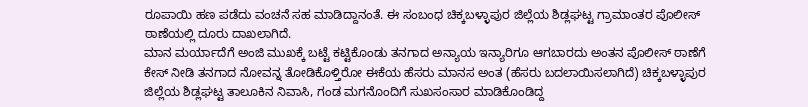ರೂಪಾಯಿ ಹಣ ಪಡೆದು ವಂಚನೆ ಸಹ ಮಾಡಿದ್ದಾನಂತೆ. ಈ ಸಂಬಂಧ ಚಿಕ್ಕಬಳ್ಳಾಪುರ ಜಿಲ್ಲೆಯ ಶಿಡ್ಲಘಟ್ಟ ಗ್ರಾಮಾಂತರ ಪೊಲೀಸ್ ಠಾಣೆಯಲ್ಲಿ ದೂರು ದಾಖಲಾಗಿದೆ.
ಮಾನ ಮರ್ಯಾದೆಗೆ ಅಂಜಿ ಮುಖಕ್ಕೆ ಬಟ್ಟೆ ಕಟ್ಟಿಕೊಂಡು ತನಗಾದ ಅನ್ಯಾಯ ಇನ್ಯಾರಿಗೂ ಆಗಬಾರದು ಅಂತನ ಪೊಲೀಸ್ ಠಾಣೆಗೆ ಕೇಸ್ ನೀಡಿ ತನಗಾದ ನೋವನ್ನ ತೋಡಿಕೊಳ್ತಿರೋ ಈಕೆಯ ಹೆಸರು ಮಾನಸ ಅಂತ (ಹೆಸರು ಬದಲಾಯಿಸಲಾಗಿದೆ) ಚಿಕ್ಕಬಳ್ಳಾಪುರ ಜಿಲ್ಲೆಯ ಶಿಡ್ಲಘಟ್ಟ ತಾಲೂಕಿನ ನಿವಾಸಿ, ಗಂಡ ಮಗನೊಂದಿಗೆ ಸುಖಸಂಸಾರ ಮಾಡಿಕೊಂಡಿದ್ದ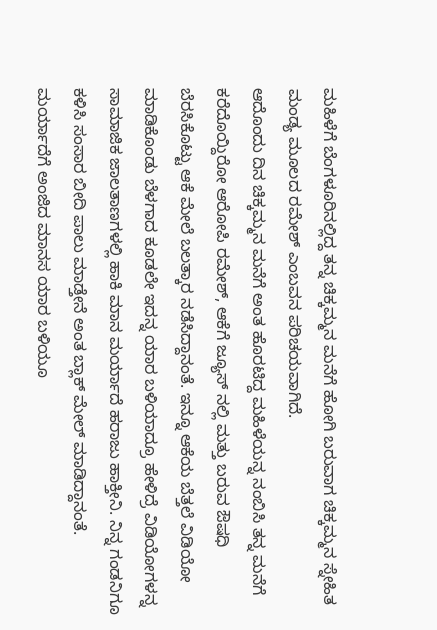ಮಹಿಳೆಗೆ ಬೆಂಗಳೂರಿನಲ್ಲಿದ್ದ ತನ್ನ ಚಿಕ್ಕಮ್ಮನ ಮನೆಗೆ ಹೋಗಿ ಬರುವಾಗ ಚಿಕ್ಕಮ್ಮನ ಸ್ನೇಹಿತ ಮಂಡ್ಯ ಮೂಲದ ರಮೇಶ್ ಎಂಬವನ ಪರಿಚಯವಾಗಿದೆ.
ಆದೊಂದು ದಿನ ಚಿಕ್ಕಮ್ಮನ ಮನೆಗೆ ಅಂತ ಹೊರಟಿದ್ದ ಮಹಿಳೆಯನ್ನ ನಂಬಿಸಿ ತನ್ನ ಮನೆಗೆ ಕರೆದೊಯ್ದಿರೋ ಆರೋಪಿ ರಮೇಶ್, ಆಕೆಗೆ ಜ್ಯೂಸ್ ನಲ್ಲಿ ಮತ್ತು ಬರುವ ಔಷಧಿ ಬೆರಸಿಕೊಟ್ಟು ಆಕೆ ಮೇಲೆ ಬಲತ್ಕಾರ ನಡೆಸಿದ್ದಾನಂತೆ. ಇನ್ನೂ ಆಕೆಯ ಬೆತ್ತಲೆ ವಿಡಿಯೋ ಮಾಡಿಕೊಂಡು ಬೆಳಗಾದ ಕೂಡಲೇ ಇದನ್ನ ಯಾರ ಬಳಿಯಾದ್ರೂ ಹೇಳಿದ್ರೆ ವಿಡಿಯೋಗಳನ್ನ ಸಾಮಾಜಿಕ ಜಾಲತಾಣಗಳಲ್ಲಿ ಹಾಕಿ ಮಾನ ಮರ್ಯಾದೆ ಹರಾಜು ಹಾಕ್ತೀನಿ. ನಿನ್ನ ಗಂಡನಿಗೂ ಕಳಿಸಿ ಸಂಸಾರ ಬೀದಿ ಪಾಲು ಮಾಡ್ತೇನೆ ಅಂತ ಬ್ಲಾಕ್ ಮೇಲ್ ಮಾಡಿದ್ದಾನಂತೆ.
ಮರ್ಯಾದೆಗೆ ಅಂಜಿದ ಮಾನಸ ಯಾರ ಬಳಿಯೂ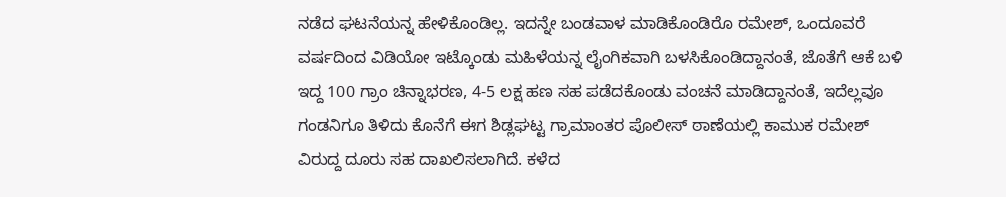ನಡೆದ ಘಟನೆಯನ್ನ ಹೇಳಿಕೊಂಡಿಲ್ಲ. ಇದನ್ನೇ ಬಂಡವಾಳ ಮಾಡಿಕೊಂಡಿರೊ ರಮೇಶ್, ಒಂದೂವರೆ ವರ್ಷದಿಂದ ವಿಡಿಯೋ ಇಟ್ಕೊಂಡು ಮಹಿಳೆಯನ್ನ ಲೈಂಗಿಕವಾಗಿ ಬಳಸಿಕೊಂಡಿದ್ದಾನಂತೆ, ಜೊತೆಗೆ ಆಕೆ ಬಳಿ ಇದ್ದ 100 ಗ್ರಾಂ ಚಿನ್ನಾಭರಣ, 4-5 ಲಕ್ಷ ಹಣ ಸಹ ಪಡೆದಕೊಂಡು ವಂಚನೆ ಮಾಡಿದ್ದಾನಂತೆ, ಇದೆಲ್ಲವೂ ಗಂಡನಿಗೂ ತಿಳಿದು ಕೊನೆಗೆ ಈಗ ಶಿಡ್ಲಘಟ್ಟ ಗ್ರಾಮಾಂತರ ಪೊಲೀಸ್ ಠಾಣೆಯಲ್ಲಿ ಕಾಮುಕ ರಮೇಶ್ ವಿರುದ್ದ ದೂರು ಸಹ ದಾಖಲಿಸಲಾಗಿದೆ. ಕಳೆದ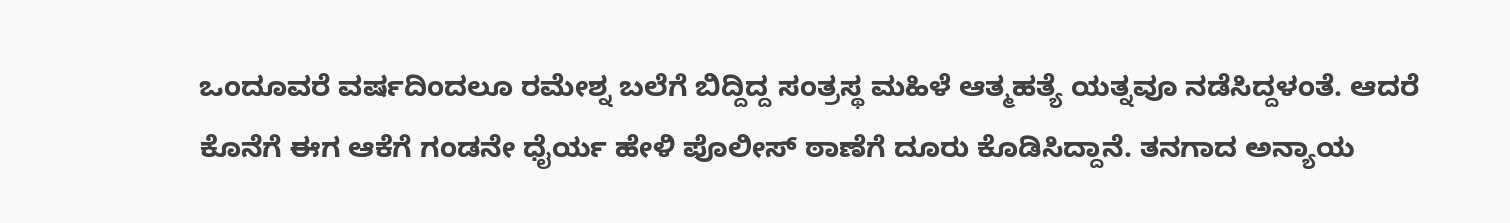ಒಂದೂವರೆ ವರ್ಷದಿಂದಲೂ ರಮೇಶ್ನ ಬಲೆಗೆ ಬಿದ್ದಿದ್ದ ಸಂತ್ರಸ್ಥ ಮಹಿಳೆ ಆತ್ಮಹತ್ಯೆ ಯತ್ನವೂ ನಡೆಸಿದ್ದಳಂತೆ. ಆದರೆ ಕೊನೆಗೆ ಈಗ ಆಕೆಗೆ ಗಂಡನೇ ಧೈರ್ಯ ಹೇಳಿ ಪೊಲೀಸ್ ಠಾಣೆಗೆ ದೂರು ಕೊಡಿಸಿದ್ದಾನೆ. ತನಗಾದ ಅನ್ಯಾಯ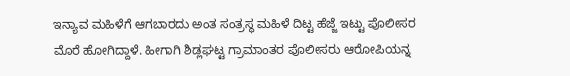ಇನ್ಯಾವ ಮಹಿಳೆಗೆ ಆಗಬಾರದು ಅಂತ ಸಂತ್ರಸ್ಥ ಮಹಿಳೆ ದಿಟ್ಟ ಹೆಜ್ಜೆ ಇಟ್ಟು ಪೊಲೀಸರ ಮೊರೆ ಹೋಗಿದ್ದಾಳೆ. ಹೀಗಾಗಿ ಶಿಡ್ಲಘಟ್ಟ ಗ್ರಾಮಾಂತರ ಪೊಲೀಸರು ಆರೋಪಿಯನ್ನ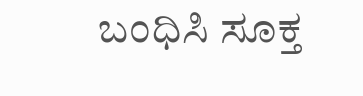ಬಂಧಿಸಿ ಸೂಕ್ತ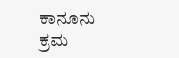ಕಾನೂನು ಕ್ರಮ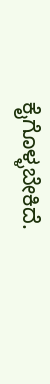ಕೈಗೊಳ್ಳಬೇಕಿದೆ.